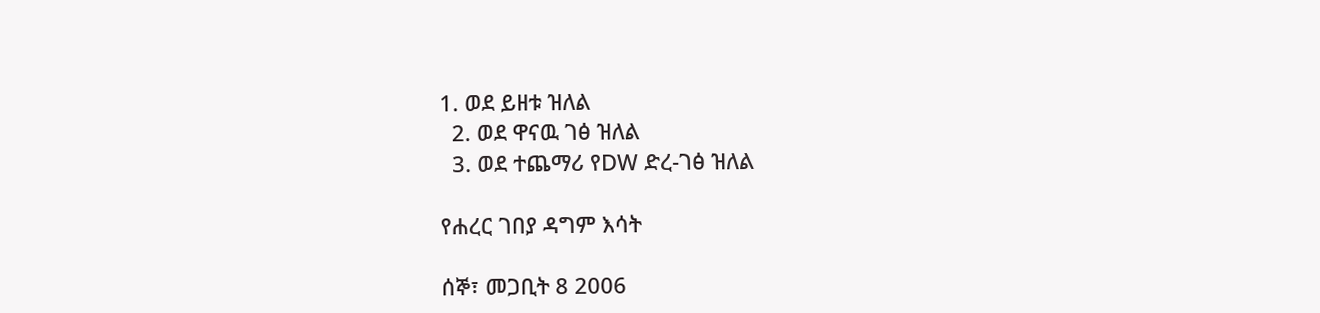1. ወደ ይዘቱ ዝለል
  2. ወደ ዋናዉ ገፅ ዝለል
  3. ወደ ተጨማሪ የDW ድረ-ገፅ ዝለል

የሐረር ገበያ ዳግም እሳት

ሰኞ፣ መጋቢት 8 2006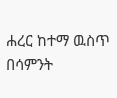ሐረር ከተማ ዉስጥ በሳምንት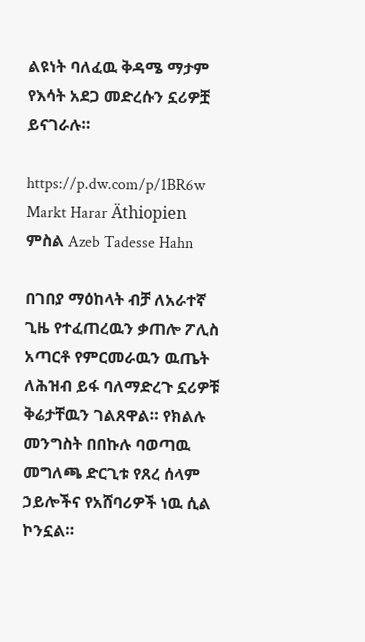ልዩነት ባለፈዉ ቅዳሜ ማታም የእሳት አደጋ መድረሱን ኗሪዎቿ ይናገራሉ።

https://p.dw.com/p/1BR6w
Markt Harar Äthiopien
ምስል Azeb Tadesse Hahn

በገበያ ማዕከላት ብቻ ለአራተኛ ጊዜ የተፈጠረዉን ቃጠሎ ፖሊስ አጣርቶ የምርመራዉን ዉጤት ለሕዝብ ይፋ ባለማድረጉ ኗሪዎቹ ቅሬታቸዉን ገልጸዋል። የክልሉ መንግስት በበኩሉ ባወጣዉ መግለጫ ድርጊቱ የጸረ ሰላም ኃይሎችና የአሸባሪዎች ነዉ ሲል ኮንኗል።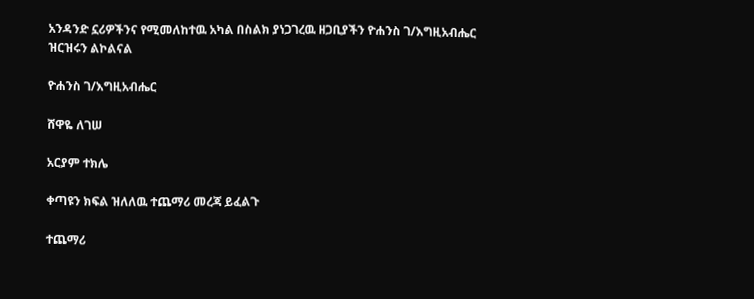አንዳንድ ኗሪዎችንና የሚመለከተዉ አካል በስልክ ያነጋገረዉ ዘጋቢያችን ዮሐንስ ገ/እግዚአብሔር ዝርዝሩን ልኮልናል

ዮሐንስ ገ/እግዚአብሔር

ሸዋዬ ለገሠ

አርያም ተክሌ

ቀጣዩን ክፍል ዝለለዉ ተጨማሪ መረጃ ይፈልጉ

ተጨማሪ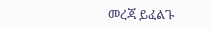መረጃ ይፈልጉ